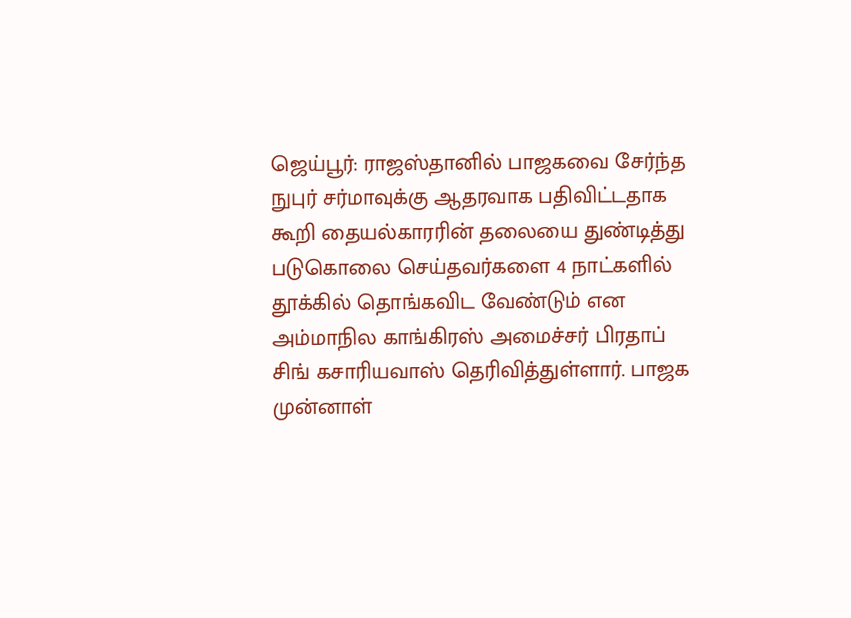ஜெய்பூர்: ராஜஸ்தானில் பாஜகவை சேர்ந்த நுபுர் சர்மாவுக்கு ஆதரவாக பதிவிட்டதாக கூறி தையல்காரரின் தலையை துண்டித்து படுகொலை செய்தவர்களை 4 நாட்களில் தூக்கில் தொங்கவிட வேண்டும் என அம்மாநில காங்கிரஸ் அமைச்சர் பிரதாப் சிங் கசாரியவாஸ் தெரிவித்துள்ளார். பாஜக முன்னாள்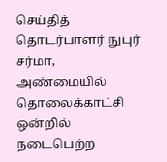செய்தித் தொடர்பாளர் நுபுர் சர்மா, அண்மையில் தொலைக்காட்சி ஒன்றில் நடைபெற்ற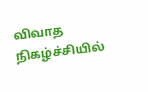விவாத நிகழ்ச்சியில்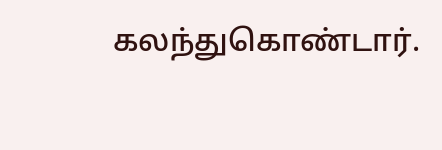கலந்துகொண்டார்.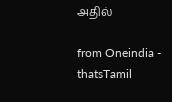அதில்

from Oneindia - thatsTamil